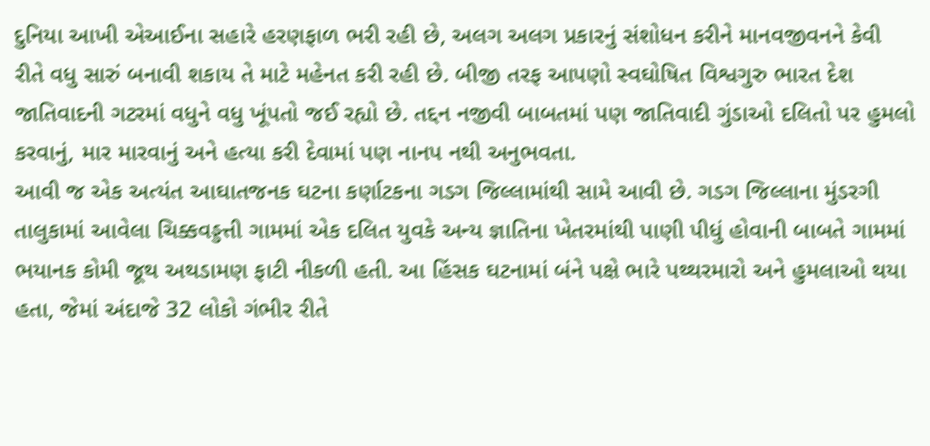દુનિયા આખી એઆઈના સહારે હરણફાળ ભરી રહી છે, અલગ અલગ પ્રકારનું સંશોધન કરીને માનવજીવનને કેવી રીતે વધુ સારું બનાવી શકાય તે માટે મહેનત કરી રહી છે. બીજી તરફ આપણો સ્વઘોષિત વિશ્વગુરુ ભારત દેશ જાતિવાદની ગટરમાં વધુને વધુ ખૂંપતો જઈ રહ્યો છે. તદ્દન નજીવી બાબતમાં પણ જાતિવાદી ગુંડાઓ દલિતો પર હુમલો કરવાનું, માર મારવાનું અને હત્યા કરી દેવામાં પણ નાનપ નથી અનુભવતા.
આવી જ એક અત્યંત આઘાતજનક ઘટના કર્ણાટકના ગડગ જિલ્લામાંથી સામે આવી છે. ગડગ જિલ્લાના મુંડરગી તાલુકામાં આવેલા ચિક્કવડ્ડત્તી ગામમાં એક દલિત યુવકે અન્ય જ્ઞાતિના ખેતરમાંથી પાણી પીધું હોવાની બાબતે ગામમાં ભયાનક કોમી જૂથ અથડામણ ફાટી નીકળી હતી. આ હિંસક ઘટનામાં બંને પક્ષે ભારે પથ્થરમારો અને હુમલાઓ થયા હતા, જેમાં અંદાજે 32 લોકો ગંભીર રીતે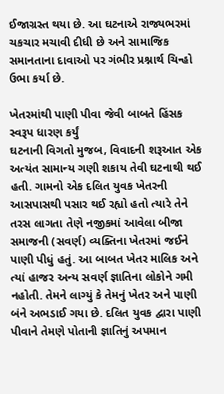ઈજાગ્રસ્ત થયા છે. આ ઘટનાએ રાજ્યભરમાં ચકચાર મચાવી દીધી છે અને સામાજિક સમાનતાના દાવાઓ પર ગંભીર પ્રશ્નાર્થ ચિન્હો ઉભા કર્યા છે.

ખેતરમાંથી પાણી પીવા જેવી બાબતે હિંસક સ્વરૂપ ધારણ કર્યું
ઘટનાની વિગતો મુજબ, વિવાદની શરૂઆત એક અત્યંત સામાન્ય ગણી શકાય તેવી ઘટનાથી થઈ હતી. ગામનો એક દલિત યુવક ખેતરની આસપાસથી પસાર થઈ રહ્યો હતો ત્યારે તેને તરસ લાગતા તેણે નજીકમાં આવેલા બીજા સમાજની (સવર્ણ) વ્યક્તિના ખેતરમાં જઈને પાણી પીધું હતું. આ બાબત ખેતર માલિક અને ત્યાં હાજર અન્ય સવર્ણ જ્ઞાતિના લોકોને ગમી નહોતી. તેમને લાગ્યું કે તેમનું ખેતર અને પાણી બંને અભડાઈ ગયા છે. દલિત યુવક દ્વારા પાણી પીવાને તેમણે પોતાની જ્ઞાતિનું અપમાન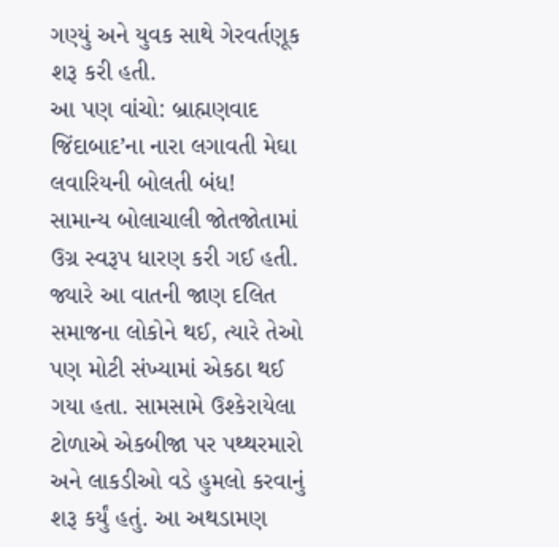ગણ્યું અને યુવક સાથે ગેરવર્તણૂક શરૂ કરી હતી.
આ પણ વાંચો: બ્રાહ્મણવાદ જિંદાબાદ’ના નારા લગાવતી મેઘા લવારિયની બોલતી બંધ!
સામાન્ય બોલાચાલી જોતજોતામાં ઉગ્ર સ્વરૂપ ધારણ કરી ગઈ હતી. જ્યારે આ વાતની જાણ દલિત સમાજના લોકોને થઈ, ત્યારે તેઓ પણ મોટી સંખ્યામાં એકઠા થઈ ગયા હતા. સામસામે ઉશ્કેરાયેલા ટોળાએ એકબીજા પર પથ્થરમારો અને લાકડીઓ વડે હુમલો કરવાનું શરૂ કર્યું હતું. આ અથડામણ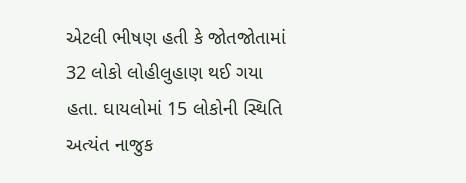એટલી ભીષણ હતી કે જોતજોતામાં 32 લોકો લોહીલુહાણ થઈ ગયા હતા. ઘાયલોમાં 15 લોકોની સ્થિતિ અત્યંત નાજુક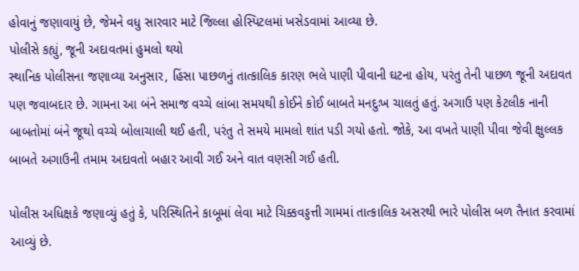હોવાનું જણાવાયું છે, જેમને વધુ સારવાર માટે જિલ્લા હોસ્પિટલમાં ખસેડવામાં આવ્યા છે.
પોલીસે કહ્યું, જૂની અદાવતમાં હુમલો થયો
સ્થાનિક પોલીસના જણાવ્યા અનુસાર, હિંસા પાછળનું તાત્કાલિક કારણ ભલે પાણી પીવાની ઘટના હોય, પરંતુ તેની પાછળ જૂની અદાવત પણ જવાબદાર છે. ગામના આ બંને સમાજ વચ્ચે લાંબા સમયથી કોઈને કોઈ બાબતે મનદુઃખ ચાલતું હતું. અગાઉ પણ કેટલીક નાની બાબતોમાં બંને જૂથો વચ્ચે બોલાચાલી થઈ હતી, પરંતુ તે સમયે મામલો શાંત પડી ગયો હતો. જોકે, આ વખતે પાણી પીવા જેવી ક્ષુલ્લક બાબતે અગાઉની તમામ અદાવતો બહાર આવી ગઈ અને વાત વણસી ગઈ હતી.

પોલીસ અધિક્ષકે જણાવ્યું હતું કે, પરિસ્થિતિને કાબૂમાં લેવા માટે ચિક્કવડ્ડત્તી ગામમાં તાત્કાલિક અસરથી ભારે પોલીસ બળ તૈનાત કરવામાં આવ્યું છે.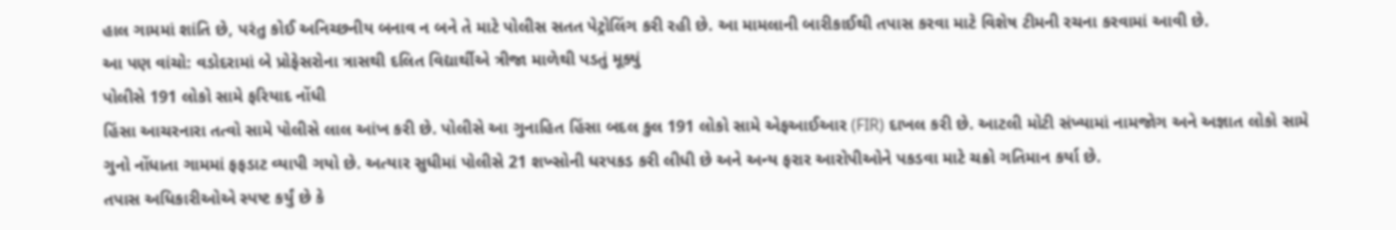હાલ ગામમાં શાંતિ છે, પરંતુ કોઈ અનિચ્છનીય બનાવ ન બને તે માટે પોલીસ સતત પેટ્રોલિંગ કરી રહી છે. આ મામલાની બારીકાઈથી તપાસ કરવા માટે વિશેષ ટીમની રચના કરવામાં આવી છે.
આ પણ વાંચો: વડોદરામાં બે પ્રોફેસરોના ત્રાસથી દલિત વિદ્યાર્થીએ ત્રીજા માળેથી પડતું મૂક્યું
પોલીસે 191 લોકો સામે ફરિયાદ નોંધી
હિંસા આચરનારા તત્વો સામે પોલીસે લાલ આંખ કરી છે. પોલીસે આ ગુનાહિત હિંસા બદલ કુલ 191 લોકો સામે એફઆઈઆર (FIR) દાખલ કરી છે. આટલી મોટી સંખ્યામાં નામજોગ અને અજ્ઞાત લોકો સામે ગુનો નોંધાતા ગામમાં ફફડાટ વ્યાપી ગયો છે. અત્યાર સુધીમાં પોલીસે 21 શખ્સોની ધરપકડ કરી લીધી છે અને અન્ય ફરાર આરોપીઓને પકડવા માટે ચક્રો ગતિમાન કર્યા છે.
તપાસ અધિકારીઓએ સ્પષ્ટ કર્યું છે કે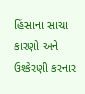હિંસાના સાચા કારણો અને ઉશ્કેરણી કરનાર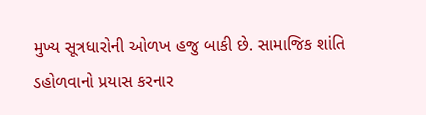મુખ્ય સૂત્રધારોની ઓળખ હજુ બાકી છે. સામાજિક શાંતિ ડહોળવાનો પ્રયાસ કરનાર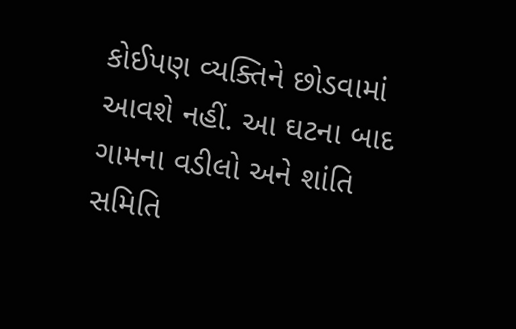કોઈપણ વ્યક્તિને છોડવામાં આવશે નહીં. આ ઘટના બાદ ગામના વડીલો અને શાંતિ સમિતિ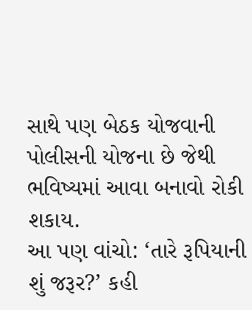સાથે પણ બેઠક યોજવાની પોલીસની યોજના છે જેથી ભવિષ્યમાં આવા બનાવો રોકી શકાય.
આ પણ વાંચો: ‘તારે રૂપિયાની શું જરૂર?’ કહી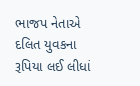ભાજપ નેતાએ દલિત યુવકના રૂપિયા લઈ લીધાં